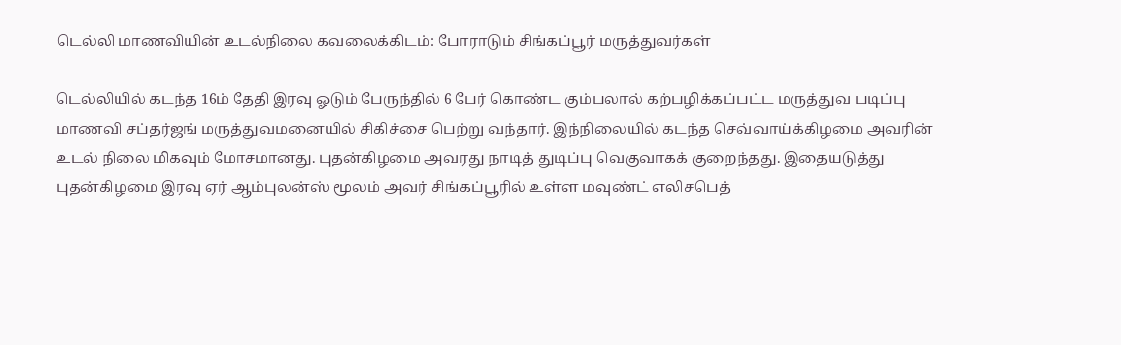டெல்லி மாணவியின் உடல்நிலை கவலைக்கிடம்: போராடும் சிங்கப்பூர் மருத்துவர்கள்

டெல்லியில் கடந்த 16ம் தேதி இரவு ஓடும் பேருந்தில் 6 பேர் கொண்ட கும்பலால் கற்பழிக்கப்பட்ட மருத்துவ படிப்பு மாணவி சப்தர்ஜங் மருத்துவமனையில் சிகிச்சை பெற்று வந்தார். இந்நிலையில் கடந்த செவ்வாய்க்கிழமை அவரின் உடல் நிலை மிகவும் மோசமானது. புதன்கிழமை அவரது நாடித் துடிப்பு வெகுவாகக் குறைந்தது. இதையடுத்து புதன்கிழமை இரவு ஏர் ஆம்புலன்ஸ் மூலம் அவர் சிங்கப்பூரில் உள்ள மவுண்ட் எலிசபெத்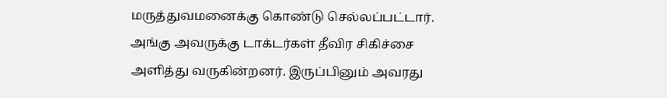மருத்துவமனைக்கு கொண்டு செல்லப்பட்டார்.
அங்கு அவருக்கு டாக்டர்கள் தீவிர சிகிச்சை அளித்து வருகின்றனர். இருப்பினும் அவரது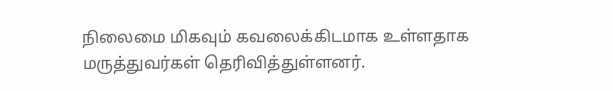நிலைமை மிகவும் கவலைக்கிடமாக உள்ளதாக மருத்துவர்கள் தெரிவித்துள்ளனர்.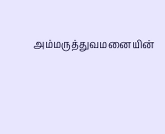அம்மருத்துவமனையின்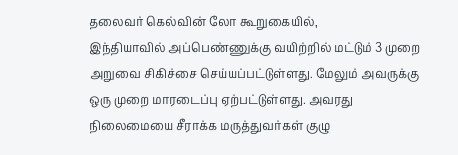தலைவர் கெல்வின் லோ கூறுகையில்,
இந்தியாவில் அப்பெண்ணுக்கு வயிற்றில் மட்டும் 3 முறை அறுவை சிகிச்சை செய்யப்பட்டுள்ளது. மேலும் அவருக்கு ஒரு முறை மாரடைப்பு ஏற்பட்டுள்ளது. அவரது நிலைமையை சீராக்க மருத்துவர்கள் குழு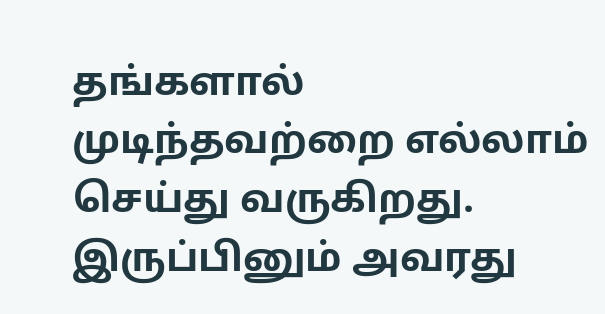தங்களால் முடிந்தவற்றை எல்லாம் செய்து வருகிறது. இருப்பினும் அவரது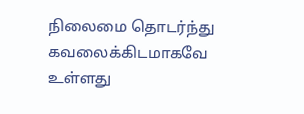நிலைமை தொடர்ந்து கவலைக்கிடமாகவே உள்ளது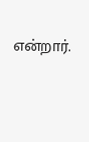என்றார்.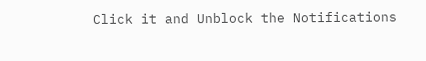Click it and Unblock the Notifications